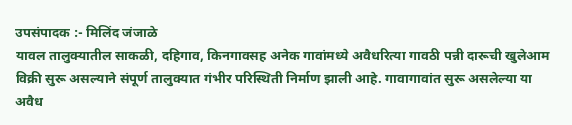उपसंपादक :- मिलिंद जंजाळे
यावल तालुक्यातील साकळी, दहिगाव, किनगावसह अनेक गावांमध्ये अवैधरित्या गावठी पन्नी दारूची खुलेआम विक्री सुरू असल्याने संपूर्ण तालुक्यात गंभीर परिस्थिती निर्माण झाली आहे. गावागावांत सुरू असलेल्या या अवैध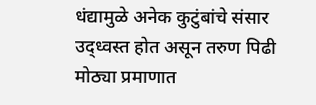धंद्यामुळे अनेक कुटुंबांचे संसार उद्ध्वस्त होत असून तरुण पिढी मोठ्या प्रमाणात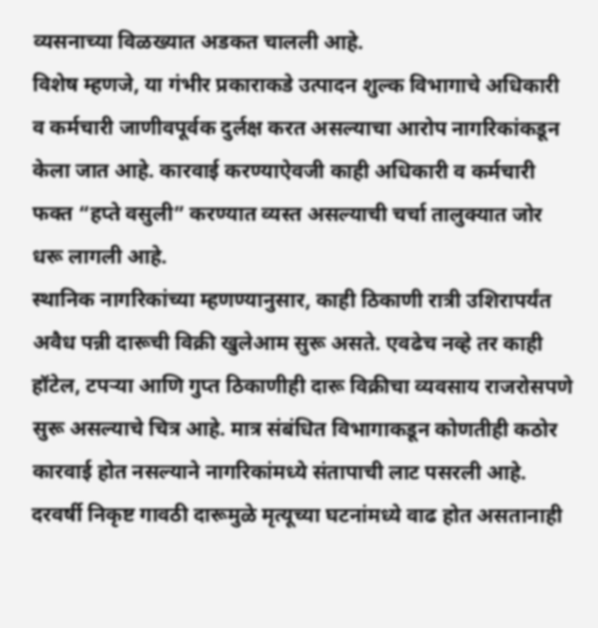व्यसनाच्या विळख्यात अडकत चालली आहे.
विशेष म्हणजे, या गंभीर प्रकाराकडे उत्पादन शुल्क विभागाचे अधिकारी व कर्मचारी जाणीवपूर्वक दुर्लक्ष करत असल्याचा आरोप नागरिकांकडून केला जात आहे. कारवाई करण्याऐवजी काही अधिकारी व कर्मचारी फक्त “हप्ते वसुली” करण्यात व्यस्त असल्याची चर्चा तालुक्यात जोर धरू लागली आहे.
स्थानिक नागरिकांच्या म्हणण्यानुसार, काही ठिकाणी रात्री उशिरापर्यंत अवैध पन्नी दारूची विक्री खुलेआम सुरू असते. एवढेच नव्हे तर काही हॉटेल, टपऱ्या आणि गुप्त ठिकाणीही दारू विक्रीचा व्यवसाय राजरोसपणे सुरू असल्याचे चित्र आहे. मात्र संबंधित विभागाकडून कोणतीही कठोर कारवाई होत नसल्याने नागरिकांमध्ये संतापाची लाट पसरली आहे.
दरवर्षी निकृष्ट गावठी दारूमुळे मृत्यूच्या घटनांमध्ये वाढ होत असतानाही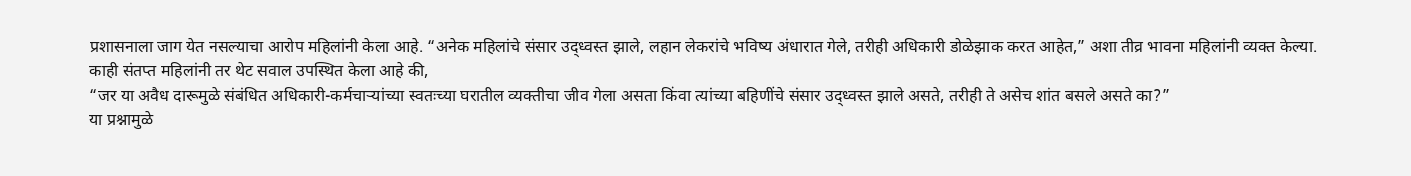प्रशासनाला जाग येत नसल्याचा आरोप महिलांनी केला आहे. “अनेक महिलांचे संसार उद्ध्वस्त झाले, लहान लेकरांचे भविष्य अंधारात गेले, तरीही अधिकारी डोळेझाक करत आहेत,” अशा तीव्र भावना महिलांनी व्यक्त केल्या.
काही संतप्त महिलांनी तर थेट सवाल उपस्थित केला आहे की,
“जर या अवैध दारूमुळे संबंधित अधिकारी-कर्मचाऱ्यांच्या स्वतःच्या घरातील व्यक्तीचा जीव गेला असता किंवा त्यांच्या बहिणींचे संसार उद्ध्वस्त झाले असते, तरीही ते असेच शांत बसले असते का?”
या प्रश्नामुळे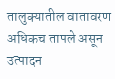तालुक्यातील वातावरण अधिकच तापले असून उत्पादन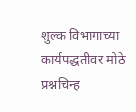शुल्क विभागाच्या कार्यपद्धतीवर मोठे प्रश्नचिन्ह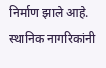निर्माण झाले आहे.
स्थानिक नागरिकांनी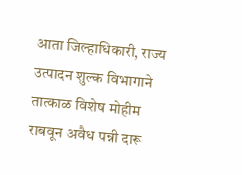आता जिल्हाधिकारी, राज्य उत्पादन शुल्क विभागाने तात्काळ विशेष मोहीम राबवून अवैध पन्नी दारू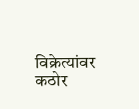विक्रेत्यांवर कठोर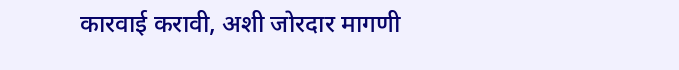कारवाई करावी, अशी जोरदार मागणी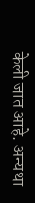केली जात आहे. अन्यथा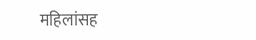महिलांसह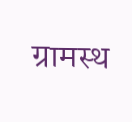ग्रामस्थ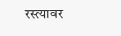रस्त्यावर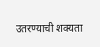उतरण्याची शक्यता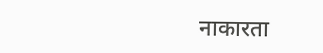नाकारता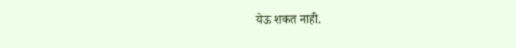येऊ शकत नाही.